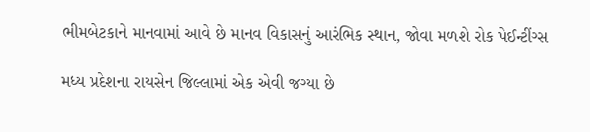ભીમબેટકાને માનવામાં આવે છે માનવ વિકાસનું આરંભિક સ્થાન, જોવા મળશે રોક પેઈન્ટીંગ્સ

મધ્ય પ્રદેશના રાયસેન જિલ્લામાં એક એવી જગ્યા છે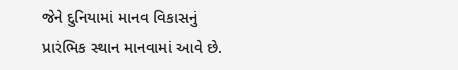જેને દુનિયામાં માનવ વિકાસનું પ્રારંભિક સ્થાન માનવામાં આવે છે.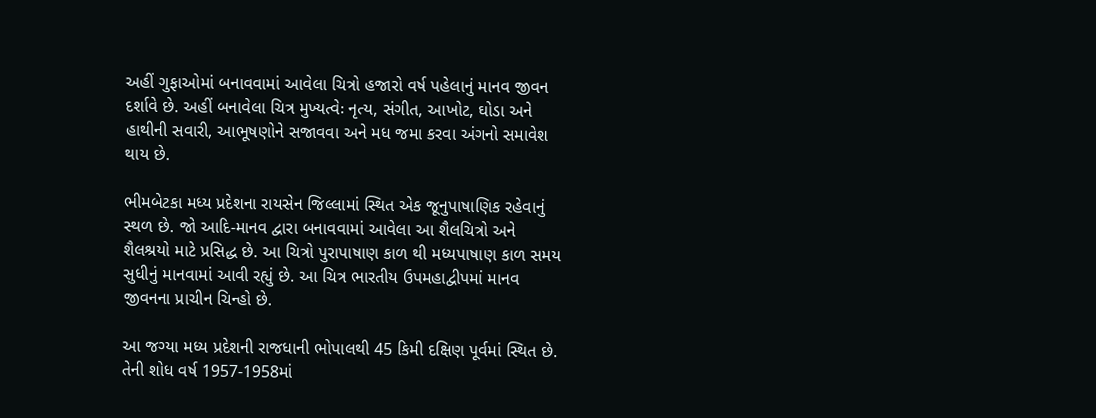અહીં ગુફાઓમાં બનાવવામાં આવેલા ચિત્રો હજારો વર્ષ પહેલાનું માનવ જીવન દર્શાવે છે. અહીં બનાવેલા ચિત્ર મુખ્યત્વેઃ નૃત્ય, સંગીત, આખોટ, ઘોડા અને હાથીની સવારી, આભૂષણોને સજાવવા અને મધ જમા કરવા અંગનો સમાવેશ થાય છે.

ભીમબેટકા મધ્ય પ્રદેશના રાયસેન જિલ્લામાં સ્થિત એક જૂનુપાષાણિક રહેવાનું સ્થળ છે. જો આદિ-માનવ દ્વારા બનાવવામાં આવેલા આ શૈલચિત્રો અને શૈલશ્રયો માટે પ્રસિદ્ધ છે. આ ચિત્રો પુરાપાષાણ કાળ થી મધ્યપાષાણ કાળ સમય સુધીનું માનવામાં આવી રહ્યું છે. આ ચિત્ર ભારતીય ઉપમહાદ્વીપમાં માનવ જીવનના પ્રાચીન ચિન્હો છે.

આ જગ્યા મધ્ય પ્રદેશની રાજધાની ભોપાલથી 45 કિમી દક્ષિણ પૂર્વમાં સ્થિત છે. તેની શોધ વર્ષ 1957-1958માં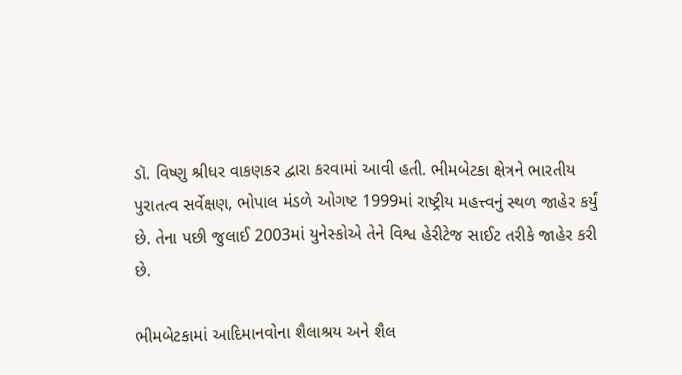ડૉ. વિષ્ણુ શ્રીધર વાકણકર દ્વારા કરવામાં આવી હતી. ભીમબેટકા ક્ષેત્રને ભારતીય પુરાતત્વ સર્વેક્ષણ, ભોપાલ મંડળે ઓગષ્ટ 1999માં રાષ્ટ્રીય મહત્ત્વનું સ્થળ જાહેર કર્યું છે. તેના પછી જુલાઈ 2003માં યુનેસ્કોએ તેને વિશ્વ હેરીટેજ સાઈટ તરીકે જાહેર કરી છે.

ભીમબેટકામાં આદિમાનવોના શૈલાશ્રય અને શૈલ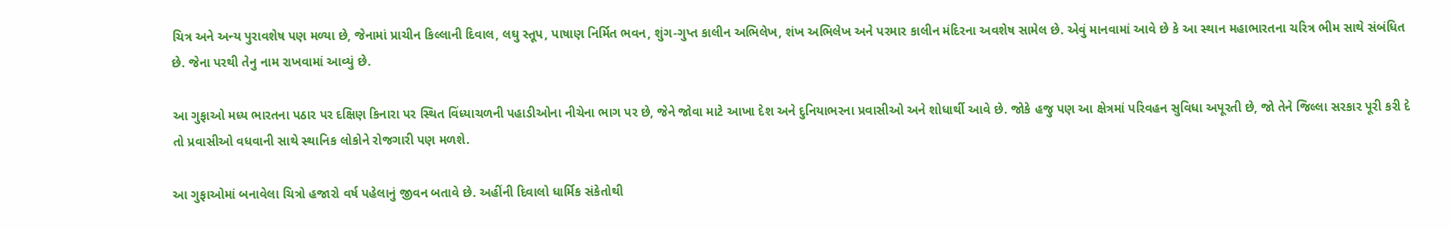ચિત્ર અને અન્ય પુરાવશેષ પણ મળ્યા છે, જેનામાં પ્રાચીન કિલ્લાની દિવાલ, લઘુ સ્તૂપ, પાષાણ નિર્મિત ભવન, શુંગ-ગુપ્ત કાલીન અભિલેખ, શંખ અભિલેખ અને પરમાર કાલીન મંદિરના અવશેષ સામેલ છે. એવું માનવામાં આવે છે કે આ સ્થાન મહાભારતના ચરિત્ર ભીમ સાથે સંબંધિત છે. જેના પરથી તેનુ નામ રાખવામાં આવ્યું છે.

આ ગુફાઓ મધ્ય ભારતના પઠાર પર દક્ષિણ કિનારા પર સ્થિત વિંધ્યાચળની પહાડીઓના નીચેના ભાગ પર છે, જેને જોવા માટે આખા દેશ અને દુનિયાભરના પ્રવાસીઓ અને શોધાર્થી આવે છે. જોકે હજુ પણ આ ક્ષેત્રમાં પરિવહન સુવિધા અપૂરતી છે, જો તેને જિલ્લા સરકાર પૂરી કરી દે તો પ્રવાસીઓ વધવાની સાથે સ્થાનિક લોકોને રોજગારી પણ મળશે.

આ ગુફાઓમાં બનાવેલા ચિત્રો હજારો વર્ષ પહેલાનું જીવન બતાવે છે. અહીંની દિવાલો ધાર્મિક સંકેતોથી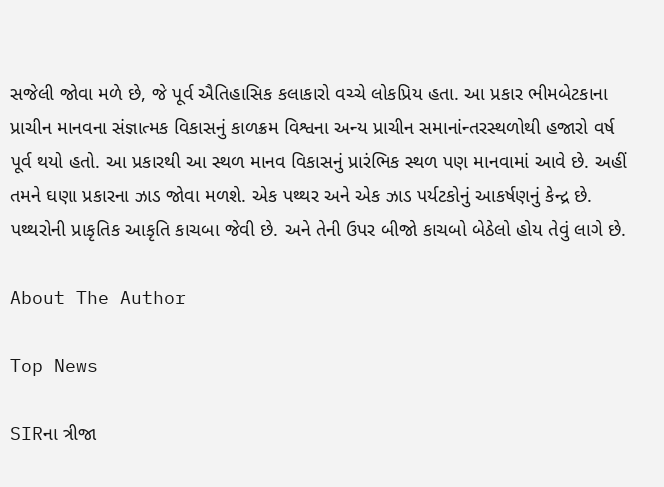સજેલી જોવા મળે છે, જે પૂર્વ ઐતિહાસિક કલાકારો વચ્ચે લોકપ્રિય હતા. આ પ્રકાર ભીમબેટકાના પ્રાચીન માનવના સંજ્ઞાત્મક વિકાસનું કાળક્રમ વિશ્વના અન્ય પ્રાચીન સમાનાંન્તરસ્થળોથી હજારો વર્ષ પૂર્વ થયો હતો. આ પ્રકારથી આ સ્થળ માનવ વિકાસનું પ્રારંભિક સ્થળ પણ માનવામાં આવે છે. અહીં તમને ઘણા પ્રકારના ઝાડ જોવા મળશે. એક પથ્થર અને એક ઝાડ પર્યટકોનું આકર્ષણનું કેન્દ્ર છે. પથ્થરોની પ્રાકૃતિક આકૃતિ કાચબા જેવી છે. અને તેની ઉપર બીજો કાચબો બેઠેલો હોય તેવું લાગે છે.

About The Author

Top News

SIRના ત્રીજા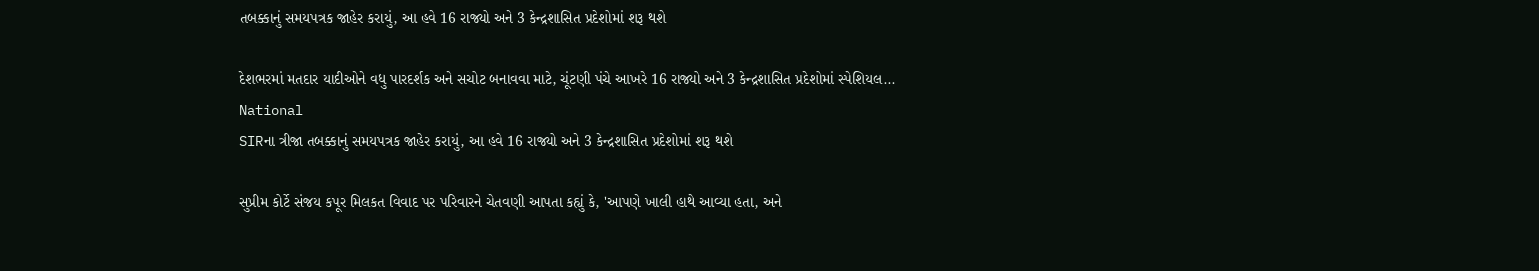તબક્કાનું સમયપત્રક જાહેર કરાયું, આ હવે 16 રાજ્યો અને 3 કેન્દ્રશાસિત પ્રદેશોમાં શરૂ થશે

દેશભરમાં મતદાર યાદીઓને વધુ પારદર્શક અને સચોટ બનાવવા માટે, ચૂંટણી પંચે આખરે 16 રાજ્યો અને 3 કેન્દ્રશાસિત પ્રદેશોમાં સ્પેશિયલ...
National
SIRના ત્રીજા તબક્કાનું સમયપત્રક જાહેર કરાયું, આ હવે 16 રાજ્યો અને 3 કેન્દ્રશાસિત પ્રદેશોમાં શરૂ થશે

સુપ્રીમ કોર્ટે સંજય કપૂર મિલકત વિવાદ પર પરિવારને ચેતવણી આપતા કહ્યું કે, 'આપણે ખાલી હાથે આવ્યા હતા, અને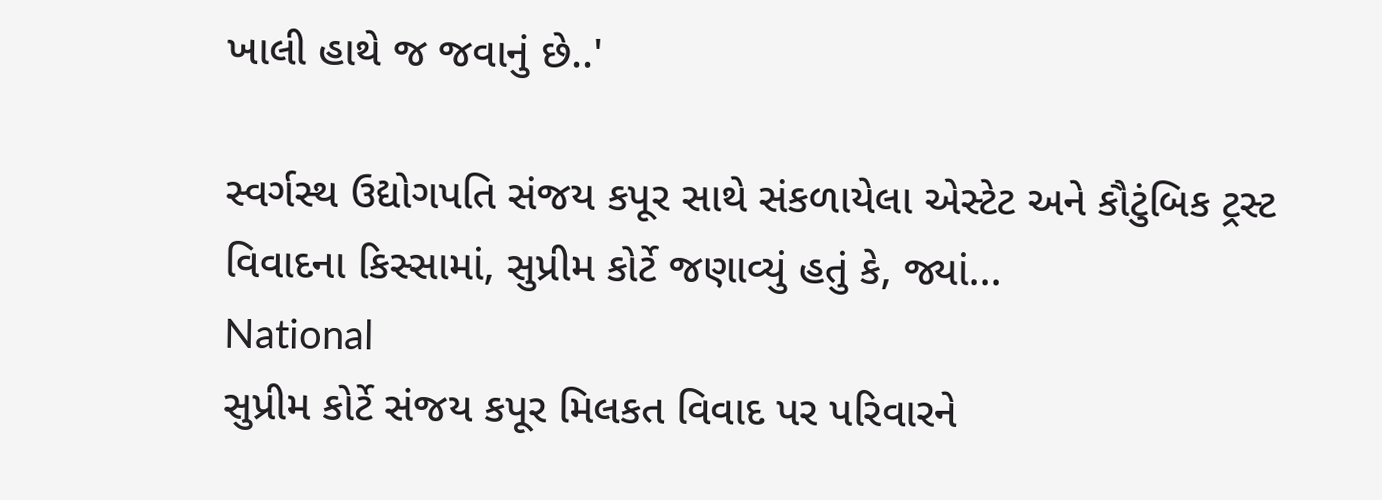ખાલી હાથે જ જવાનું છે..'

સ્વર્ગસ્થ ઉદ્યોગપતિ સંજય કપૂર સાથે સંકળાયેલા એસ્ટેટ અને કૌટુંબિક ટ્રસ્ટ વિવાદના કિસ્સામાં, સુપ્રીમ કોર્ટે જણાવ્યું હતું કે, જ્યાં...
National
સુપ્રીમ કોર્ટે સંજય કપૂર મિલકત વિવાદ પર પરિવારને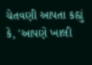ચેતવણી આપતા કહ્યું કે, 'આપણે ખાલી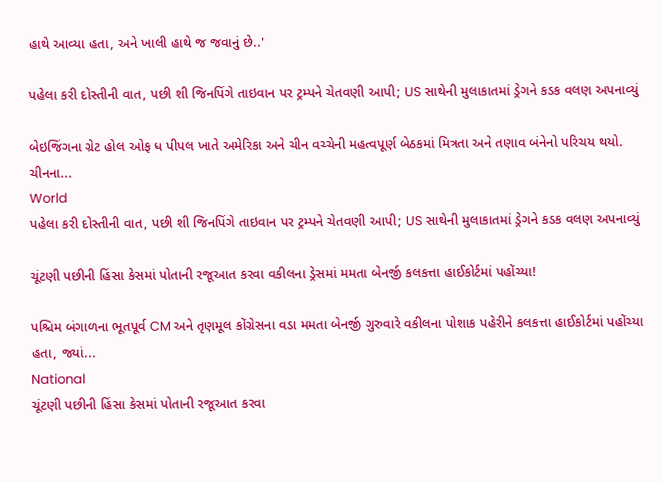હાથે આવ્યા હતા, અને ખાલી હાથે જ જવાનું છે..'

પહેલા કરી દોસ્તીની વાત, પછી શી જિનપિંગે તાઇવાન પર ટ્રમ્પને ચેતવણી આપી; US સાથેની મુલાકાતમાં ડ્રેગને કડક વલણ અપનાવ્યું

બેઇજિંગના ગ્રેટ હોલ ઓફ ધ પીપલ ખાતે અમેરિકા અને ચીન વચ્ચેની મહત્વપૂર્ણ બેઠકમાં મિત્રતા અને તણાવ બંનેનો પરિચય થયો. ચીનના...
World
પહેલા કરી દોસ્તીની વાત, પછી શી જિનપિંગે તાઇવાન પર ટ્રમ્પને ચેતવણી આપી; US સાથેની મુલાકાતમાં ડ્રેગને કડક વલણ અપનાવ્યું

ચૂંટણી પછીની હિંસા કેસમાં પોતાની રજૂઆત કરવા વકીલના ડ્રેસમાં મમતા બેનર્જી કલકત્તા હાઈકોર્ટમાં પહોંચ્યા!

પશ્ચિમ બંગાળના ભૂતપૂર્વ CM અને તૃણમૂલ કોંગ્રેસના વડા મમતા બેનર્જી ગુરુવારે વકીલના પોશાક પહેરીને કલકત્તા હાઈકોર્ટમાં પહોંચ્યા હતા, જ્યાં...
National
ચૂંટણી પછીની હિંસા કેસમાં પોતાની રજૂઆત કરવા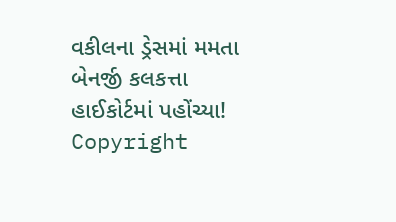વકીલના ડ્રેસમાં મમતા બેનર્જી કલકત્તા હાઈકોર્ટમાં પહોંચ્યા!
Copyright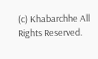(c) Khabarchhe All Rights Reserved.